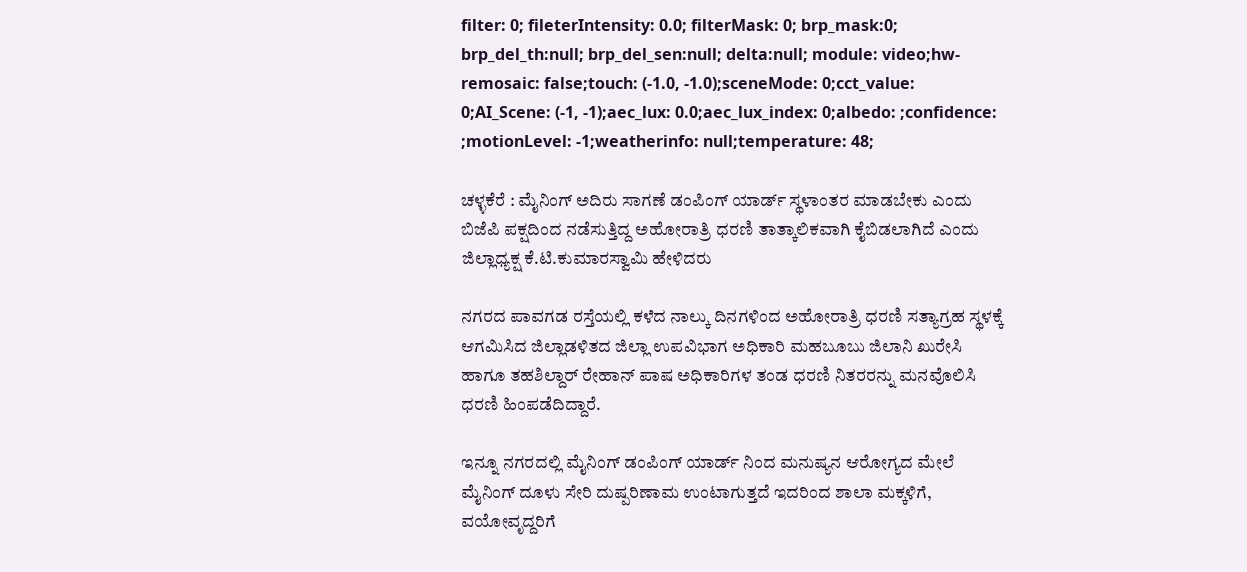filter: 0; fileterIntensity: 0.0; filterMask: 0; brp_mask:0; brp_del_th:null; brp_del_sen:null; delta:null; module: video;hw-remosaic: false;touch: (-1.0, -1.0);sceneMode: 0;cct_value: 0;AI_Scene: (-1, -1);aec_lux: 0.0;aec_lux_index: 0;albedo: ;confidence: ;motionLevel: -1;weatherinfo: null;temperature: 48;

ಚಳ್ಳಕೆರೆ : ಮೈನಿಂಗ್ ಅದಿರು ಸಾಗಣೆ ಡಂಪಿಂಗ್ ಯಾರ್ಡ್ ಸ್ಥಳಾಂತರ ಮಾಡಬೇಕು ಎಂದು ಬಿಜೆಪಿ ಪಕ್ಷದಿಂದ ನಡೆಸುತ್ತಿದ್ದ ಅಹೋರಾತ್ರಿ ಧರಣಿ ತಾತ್ಕಾಲಿಕವಾಗಿ ಕೈಬಿಡಲಾಗಿದೆ ಎಂದು ಜಿಲ್ಲಾಧ್ಯಕ್ಷ ಕೆ.ಟಿ.ಕುಮಾರಸ್ವಾಮಿ ಹೇಳಿದರು ‌

ನಗರದ ಪಾವಗಡ ರಸ್ತೆಯಲ್ಲಿ ಕಳೆದ ನಾಲ್ಕು ದಿನಗಳಿಂದ ಅಹೋರಾತ್ರಿ ಧರಣಿ ಸತ್ಯಾಗ್ರಹ ಸ್ಥಳಕ್ಕೆ ಆಗಮಿಸಿದ ಜಿಲ್ಲಾಡಳಿತದ ಜಿಲ್ಲಾ ಉಪವಿಭಾಗ ಅಧಿಕಾರಿ ಮಹಬೂಬು ಜಿಲಾನಿ ಖುರೇಸಿ ಹಾಗೂ ತಹಶಿಲ್ದಾರ್ ರೇಹಾನ್ ಪಾಷ ಅಧಿಕಾರಿಗಳ ತಂಡ ಧರಣಿ ನಿತರರನ್ನು ಮನವೊಲಿಸಿ ಧರಣಿ ಹಿಂಪಡೆದಿದ್ದಾರೆ.

ಇನ್ನೂ ನಗರದಲ್ಲಿ ಮೈನಿಂಗ್ ಡಂಪಿಂಗ್ ಯಾರ್ಡ್ ನಿಂದ ಮನುಷ್ಯನ ಆರೋಗ್ಯದ ಮೇಲೆ ಮೈನಿಂಗ್ ದೂಳು ಸೇರಿ ದುಷ್ಪರಿಣಾಮ ಉಂಟಾಗುತ್ತದೆ ಇದರಿಂದ ಶಾಲಾ ಮಕ್ಕಳಿಗೆ, ವಯೋವೃದ್ದರಿಗೆ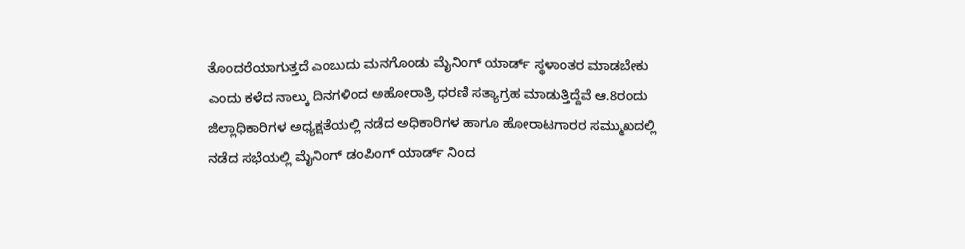ತೊಂದರೆಯಾಗುತ್ತದೆ ಎಂಬುದು ಮನಗೊಂಡು ಮೈನಿಂಗ್ ಯಾರ್ಡ್ ಸ್ಥಳಾಂತರ ಮಾಡಬೇಕು ಎಂದು ಕಳೆದ ನಾಲ್ಕು ದಿನಗಳಿಂದ ಅಹೋರಾತ್ರಿ ಧರಣಿ ಸತ್ಯಾಗ್ರಹ ಮಾಡುತ್ತಿದ್ದೆವೆ ಆ.8ರಂದು ಜಿಲ್ಲಾಧಿಕಾರಿಗಳ ಅಧ್ಯಕ್ಷತೆಯಲ್ಲಿ ನಡೆದ ಅಧಿಕಾರಿಗಳ ಹಾಗೂ ಹೋರಾಟಗಾರರ ಸಮ್ಮುಖದಲ್ಲಿ ನಡೆದ ಸಭೆಯಲ್ಲಿ ಮೈನಿಂಗ್ ಡಂಪಿಂಗ್ ಯಾರ್ಡ್ ನಿಂದ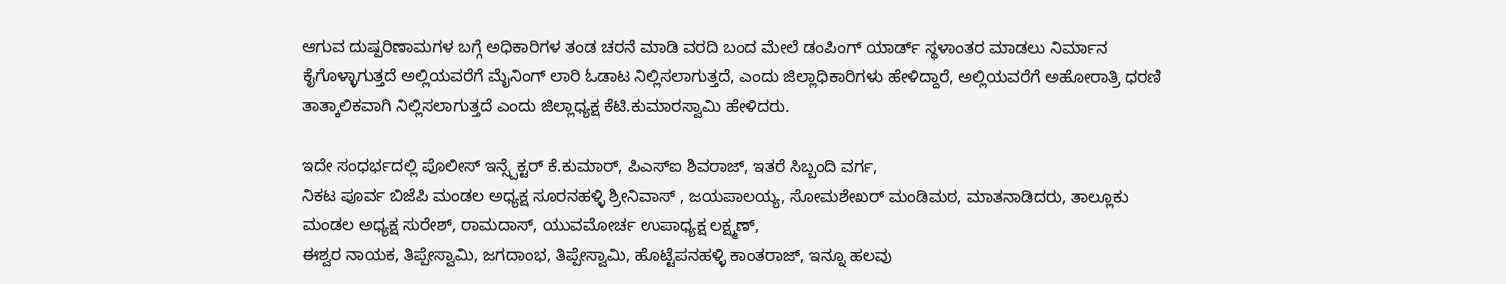ಆಗುವ ದುಷ್ಪರಿಣಾಮಗಳ ಬಗ್ಗೆ ಅಧಿಕಾರಿಗಳ ತಂಡ ಚರನೆ ಮಾಡಿ ವರದಿ ಬಂದ ಮೇಲೆ ಡಂಪಿಂಗ್ ಯಾರ್ಡ್ ಸ್ಥಳಾಂತರ ಮಾಡಲು ನಿರ್ಮಾನ ಕೈಗೊಳ್ಳಾಗುತ್ತದೆ ಅಲ್ಲಿಯವರೆಗೆ ಮೈನಿಂಗ್ ಲಾರಿ ಓಡಾಟ ನಿಲ್ಲಿಸಲಾಗುತ್ತದೆ, ಎಂದು ಜಿಲ್ಲಾಧಿಕಾರಿಗಳು ಹೇಳಿದ್ದಾರೆ, ಅಲ್ಲಿಯವರೆಗೆ ಅಹೋರಾತ್ರಿ ಧರಣಿ ತಾತ್ಕಾಲಿಕವಾಗಿ ನಿಲ್ಲಿಸಲಾಗುತ್ತದೆ ಎಂದು ಜಿಲ್ಲಾಧ್ಯಕ್ಷ ಕೆಟಿ.ಕುಮಾರಸ್ವಾಮಿ ಹೇಳಿದರು.

ಇದೇ ಸಂಧರ್ಭದಲ್ಲಿ ಪೊಲೀಸ್ ಇನ್ಸ್ಪೆಕ್ಟರ್ ಕೆ.ಕುಮಾರ್, ಪಿಎಸ್ಐ ಶಿವರಾಜ್, ಇತರೆ ಸಿಬ್ಬಂದಿ ವರ್ಗ,
ನಿಕಟ ಪೂರ್ವ ಬಿಜೆಪಿ ಮಂಡಲ ಅಧ್ಯಕ್ಷ ಸೂರನಹಳ್ಳಿ ಶ್ರೀನಿವಾಸ್ , ಜಯಪಾಲಯ್ಯ, ಸೋಮಶೇಖರ್ ಮಂಡಿಮಠ, ಮಾತನಾಡಿದರು, ತಾಲ್ಲೂಕು ಮಂಡಲ ಅಧ್ಯಕ್ಷ ಸುರೇಶ್, ರಾಮದಾಸ್, ಯುವಮೋರ್ಚ ಉಪಾಧ್ಯಕ್ಷ ಲಕ್ಷ್ಮಣ್,
ಈಶ್ವರ ನಾಯಕ, ತಿಪ್ಪೇಸ್ವಾಮಿ, ಜಗದಾಂಭ, ತಿಪ್ಪೇಸ್ವಾಮಿ, ಹೊಟ್ಟೆಪನಹಳ್ಳಿ ಕಾಂತರಾಜ್, ಇನ್ನೂ ಹಲವು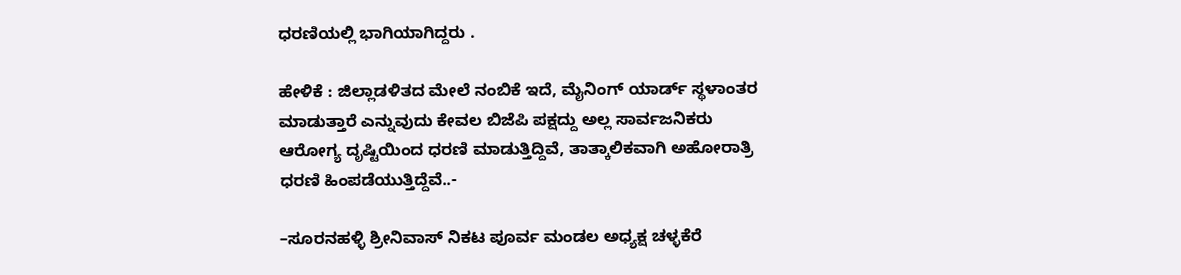ಧರಣಿಯಲ್ಲಿ ಭಾಗಿಯಾಗಿದ್ದರು ‌.

ಹೇಳಿಕೆ : ಜಿಲ್ಲಾಡಳಿತದ ಮೇಲೆ ನಂಬಿಕೆ ಇದೆ, ಮೈನಿಂಗ್ ಯಾರ್ಡ್ ಸ್ಥಳಾಂತರ ಮಾಡುತ್ತಾರೆ ಎನ್ನುವುದು ಕೇವಲ ಬಿಜೆಪಿ ಪಕ್ಷದ್ದು ಅಲ್ಲ ಸಾರ್ವಜನಿಕರು ಆರೋಗ್ಯ ದೃಷ್ಟಿಯಿಂದ ಧರಣಿ ಮಾಡುತ್ತಿದ್ದಿವೆ, ತಾತ್ಕಾಲಿಕವಾಗಿ ಅಹೋರಾತ್ರಿ ಧರಣಿ ಹಿಂಪಡೆಯುತ್ತಿದ್ದೆವೆ..-

–ಸೂರನಹಳ್ಳಿ ಶ್ರೀನಿವಾಸ್ ನಿಕಟ ಪೂರ್ವ ಮಂಡಲ ಅಧ್ಯಕ್ಷ ಚಳ್ಳಕೆರೆ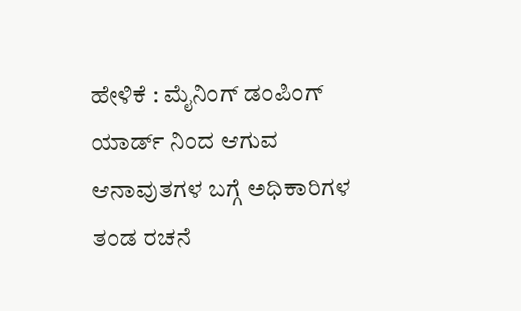ಹೇಳಿಕೆ : ಮೈನಿಂಗ್ ಡಂಪಿಂಗ್ ಯಾರ್ಡ್ ನಿಂದ ಆಗುವ ಆನಾವುತಗಳ ಬಗ್ಗೆ ಅಧಿಕಾರಿಗಳ ತಂಡ ರಚನೆ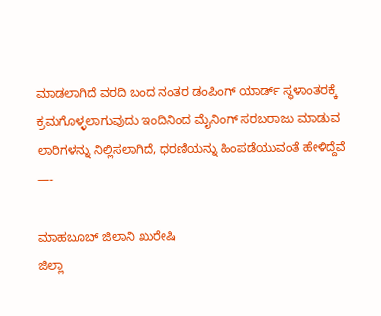ಮಾಡಲಾಗಿದೆ ವರದಿ ಬಂದ ನಂತರ ಡಂಪಿಂಗ್ ಯಾರ್ಡ್ ಸ್ಥಳಾಂತರಕ್ಕೆ ಕ್ರಮಗೊಳ್ಳಲಾಗುವುದು ಇಂದಿನಿಂದ ಮೈನಿಂಗ್ ಸರಬರಾಜು ಮಾಡುವ ಲಾರಿಗಳನ್ನು‌ ನಿಲ್ಲಿಸಲಾಗಿದೆ, ಧರಣಿಯನ್ನು ಹಿಂಪಡೆಯುವಂತೆ ಹೇಳಿದ್ದೆವೆ —-

ಮಾಹಬೂಬ್ ಜಿಲಾನಿ ಖುರೇಷಿ
ಜಿಲ್ಲಾ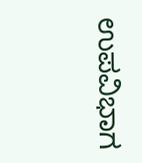ಉಪವಿಭಾಗ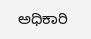ಅಧಿಕಾರಿ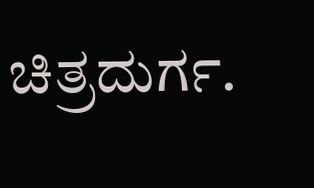ಚಿತ್ರದುರ್ಗ.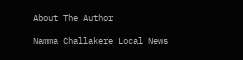About The Author

Namma Challakere Local News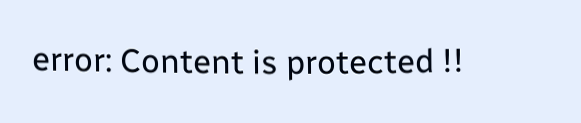error: Content is protected !!